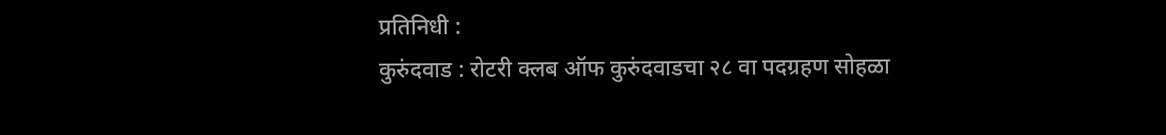प्रतिनिधी :
कुरुंदवाड : रोटरी क्लब ऑफ कुरुंदवाडचा २८ वा पदग्रहण सोहळा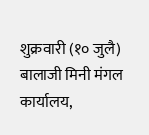शुक्रवारी (१० जुलै) बालाजी मिनी मंगल कार्यालय,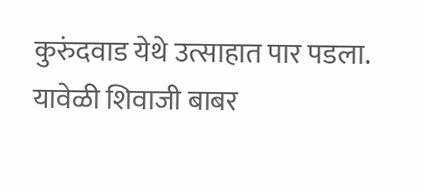कुरुंदवाड येथे उत्साहात पार पडला. यावेळी शिवाजी बाबर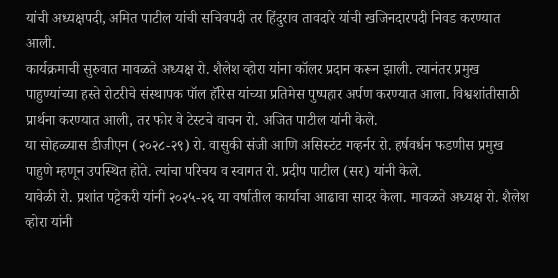यांची अध्यक्षपदी, अमित पाटील यांची सचिवपदी तर हिंदुराव तावदारे यांची खजिनदारपदी निवड करण्यात आली.
कार्यक्रमाची सुरुवात मावळते अध्यक्ष रो. शैलेश व्होरा यांना कॉलर प्रदान करून झाली. त्यानंतर प्रमुख पाहुण्यांच्या हस्ते रोटरीचे संस्थापक पॉल हॅरिस यांच्या प्रतिमेस पुष्पहार अर्पण करण्यात आला. विश्वशांतीसाठी प्रार्थना करण्यात आली, तर फोर वे टेस्टचे वाचन रो. अजित पाटील यांनी केले.
या सोहळ्यास डीजीएन (२०२८-२९) रो. वासुकी संजी आणि असिस्टंट गव्हर्नर रो. हर्षवर्धन फडणीस प्रमुख पाहुणे म्हणून उपस्थित होते. त्यांचा परिचय व स्वागत रो. प्रदीप पाटील (सर) यांनी केले.
यावेळी रो. प्रशांत पट्टेकरी यांनी २०२५-२६ या वर्षातील कार्याचा आढावा सादर केला. मावळते अध्यक्ष रो. शैलेश व्होरा यांनी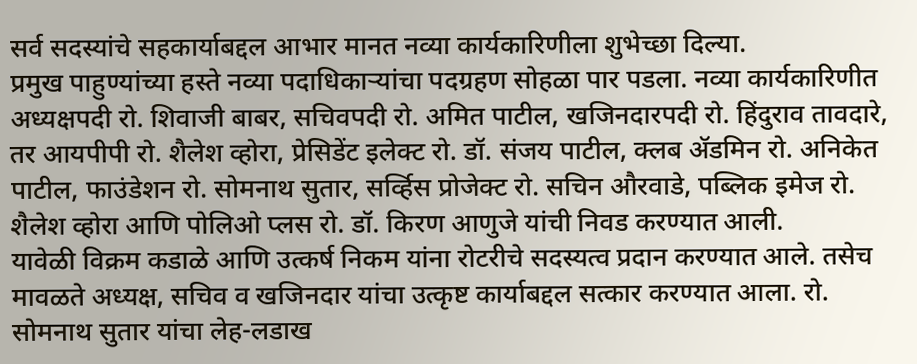सर्व सदस्यांचे सहकार्याबद्दल आभार मानत नव्या कार्यकारिणीला शुभेच्छा दिल्या.
प्रमुख पाहुण्यांच्या हस्ते नव्या पदाधिकाऱ्यांचा पदग्रहण सोहळा पार पडला. नव्या कार्यकारिणीत अध्यक्षपदी रो. शिवाजी बाबर, सचिवपदी रो. अमित पाटील, खजिनदारपदी रो. हिंदुराव तावदारे, तर आयपीपी रो. शैलेश व्होरा, प्रेसिडेंट इलेक्ट रो. डॉ. संजय पाटील, क्लब ॲडमिन रो. अनिकेत पाटील, फाउंडेशन रो. सोमनाथ सुतार, सर्व्हिस प्रोजेक्ट रो. सचिन औरवाडे, पब्लिक इमेज रो. शैलेश व्होरा आणि पोलिओ प्लस रो. डॉ. किरण आणुजे यांची निवड करण्यात आली.
यावेळी विक्रम कडाळे आणि उत्कर्ष निकम यांना रोटरीचे सदस्यत्व प्रदान करण्यात आले. तसेच मावळते अध्यक्ष, सचिव व खजिनदार यांचा उत्कृष्ट कार्याबद्दल सत्कार करण्यात आला. रो. सोमनाथ सुतार यांचा लेह-लडाख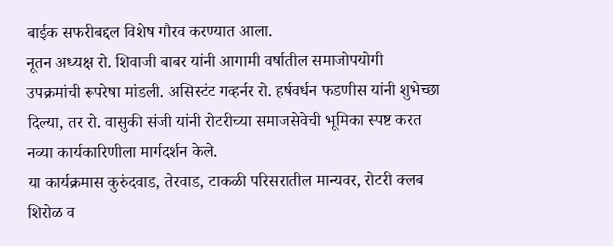बाईक सफरीबद्दल विशेष गौरव करण्यात आला.
नूतन अध्यक्ष रो. शिवाजी बाबर यांनी आगामी वर्षातील समाजोपयोगी उपक्रमांची रूपरेषा मांडली. असिस्टंट गव्हर्नर रो. हर्षवर्धन फडणीस यांनी शुभेच्छा दिल्या, तर रो. वासुकी संजी यांनी रोटरीच्या समाजसेवेची भूमिका स्पष्ट करत नव्या कार्यकारिणीला मार्गदर्शन केले.
या कार्यक्रमास कुरुंदवाड, तेरवाड, टाकळी परिसरातील मान्यवर, रोटरी क्लब शिरोळ व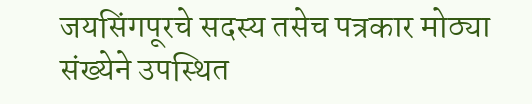जयसिंगपूरचे सदस्य तसेच पत्रकार मोठ्या संख्येने उपस्थित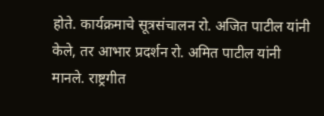होते. कार्यक्रमाचे सूत्रसंचालन रो. अजित पाटील यांनी केले, तर आभार प्रदर्शन रो. अमित पाटील यांनी मानले. राष्ट्रगीत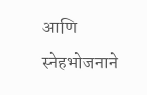आणि स्नेहभोजनाने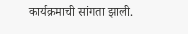कार्यक्रमाची सांगता झाली.